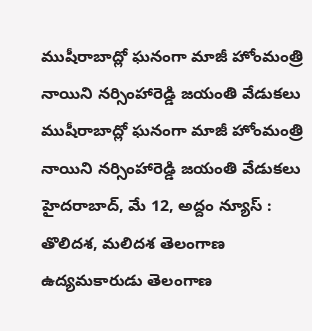ముషీరాబాద్లో ఘనంగా మాజీ హోంమంత్రి నాయిని నర్సింహారెడ్డి జయంతి వేడుకలు
ముషీరాబాద్లో ఘనంగా మాజీ హోంమంత్రి నాయిని నర్సింహారెడ్డి జయంతి వేడుకలు హైదరాబాద్, మే 12, అద్దం న్యూస్ : తొలిదశ, మలిదశ తెలంగాణ ఉద్యమకారుడు తెలంగాణ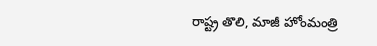రాష్ట్ర తొలి, మాజీ హోంమంత్రి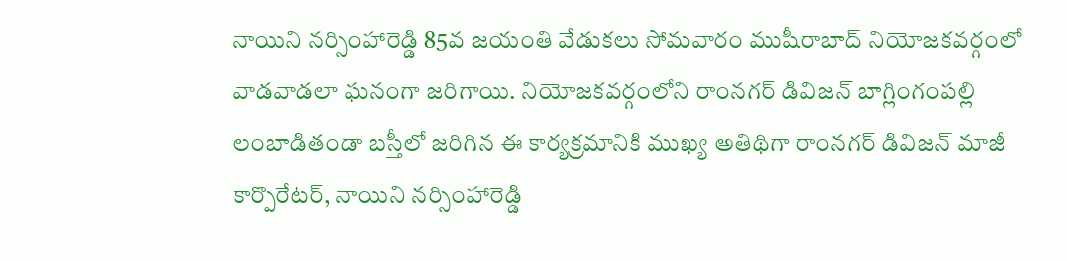నాయిని నర్సింహారెడ్డి 85వ జయంతి వేడుకలు సోమవారం ముషీరాబాద్ నియోజకవర్గంలో వాడవాడలా ఘనంగా జరిగాయి. నియోజకవర్గంలోని రాంనగర్ డివిజన్ బాగ్లింగంపల్లి లంబాడితండా బస్తీలో జరిగిన ఈ కార్యక్రమానికి ముఖ్య అతిథిగా రాంనగర్ డివిజన్ మాజీ కార్పొరేటర్, నాయిని నర్సింహారెడ్డి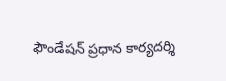ఫౌండేషన్ ప్రధాన కార్యదర్శి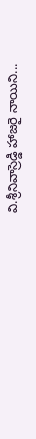వి.శ్రీనివాస్రెడ్డి హాజరై నాయిని...